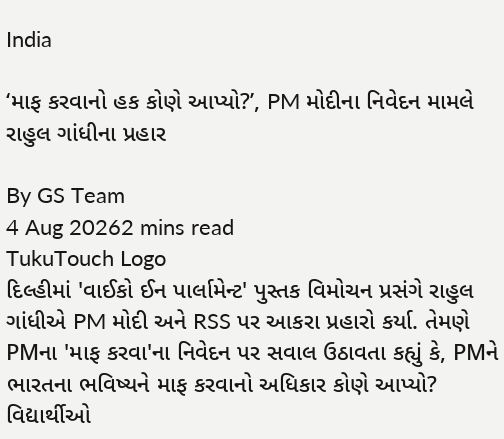India

‘માફ કરવાનો હક કોણે આપ્યો?’, PM મોદીના નિવેદન મામલે રાહુલ ગાંધીના પ્રહાર

By GS Team
4 Aug 20262 mins read
TukuTouch Logo
દિલ્હીમાં 'વાઈકો ઈન પાર્લામેન્ટ' પુસ્તક વિમોચન પ્રસંગે રાહુલ ગાંધીએ PM મોદી અને RSS પર આકરા પ્રહારો કર્યા. તેમણે PMના 'માફ કરવા'ના નિવેદન પર સવાલ ઉઠાવતા કહ્યું કે, PMને ભારતના ભવિષ્યને માફ કરવાનો અધિકાર કોણે આપ્યો? વિદ્યાર્થીઓ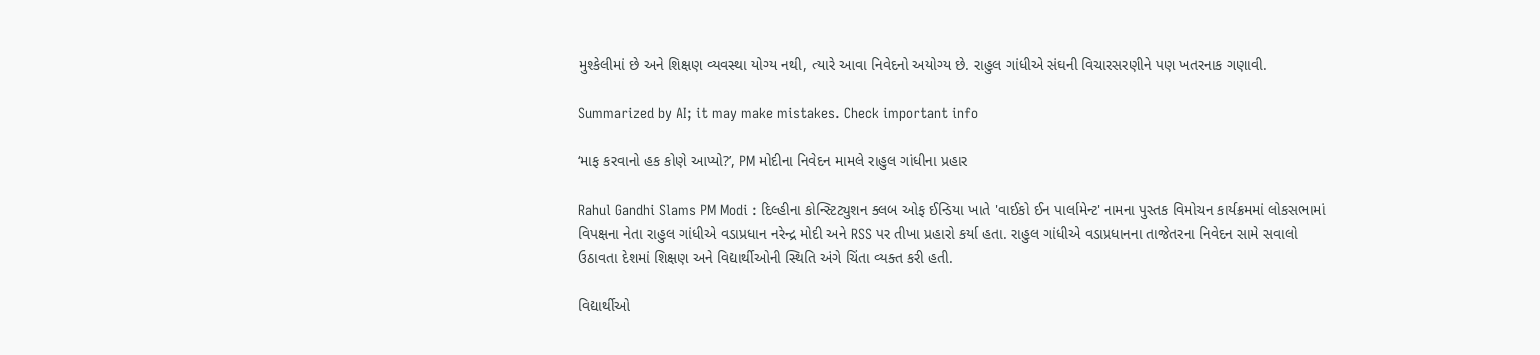મુશ્કેલીમાં છે અને શિક્ષણ વ્યવસ્થા યોગ્ય નથી, ત્યારે આવા નિવેદનો અયોગ્ય છે. રાહુલ ગાંધીએ સંઘની વિચારસરણીને પણ ખતરનાક ગણાવી.

Summarized by AI; it may make mistakes. Check important info

‘માફ કરવાનો હક કોણે આપ્યો?’, PM મોદીના નિવેદન મામલે રાહુલ ગાંધીના પ્રહાર

Rahul Gandhi Slams PM Modi : દિલ્હીના કોન્સ્ટિટ્યુશન ક્લબ ઓફ ઈન્ડિયા ખાતે 'વાઈકો ઈન પાર્લામેન્ટ' નામના પુસ્તક વિમોચન કાર્યક્રમમાં લોકસભામાં વિપક્ષના નેતા રાહુલ ગાંધીએ વડાપ્રધાન નરેન્દ્ર મોદી અને RSS પર તીખા પ્રહારો કર્યા હતા. રાહુલ ગાંધીએ વડાપ્રધાનના તાજેતરના નિવેદન સામે સવાલો ઉઠાવતા દેશમાં શિક્ષણ અને વિદ્યાર્થીઓની સ્થિતિ અંગે ચિંતા વ્યક્ત કરી હતી.

વિદ્યાર્થીઓ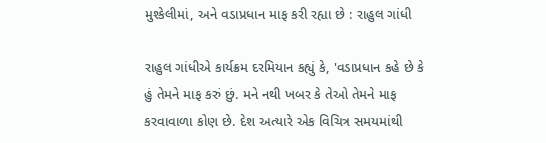મુશ્કેલીમાં, અને વડાપ્રધાન માફ કરી રહ્યા છે : રાહુલ ગાંધી

રાહુલ ગાંધીએ કાર્યક્રમ દરમિયાન કહ્યું કે, 'વડાપ્રધાન કહે છે કે હું તેમને માફ કરું છું. મને નથી ખબર કે તેઓ તેમને માફ કરવાવાળા કોણ છે. દેશ અત્યારે એક વિચિત્ર સમયમાંથી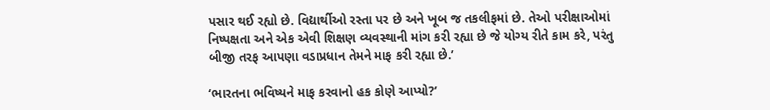પસાર થઈ રહ્યો છે. વિદ્યાર્થીઓ રસ્તા પર છે અને ખૂબ જ તકલીફમાં છે. તેઓ પરીક્ષાઓમાં નિષ્પક્ષતા અને એક એવી શિક્ષણ વ્યવસ્થાની માંગ કરી રહ્યા છે જે યોગ્ય રીતે કામ કરે, પરંતુ બીજી તરફ આપણા વડાપ્રધાન તેમને માફ કરી રહ્યા છે.’

‘ભારતના ભવિષ્યને માફ કરવાનો હક કોણે આપ્યો?’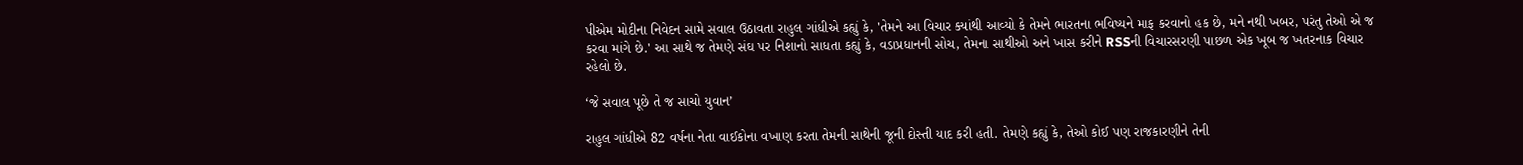પીએમ મોદીના નિવેદન સામે સવાલ ઉઠાવતા રાહુલ ગાંધીએ કહ્યું કે, 'તેમને આ વિચાર ક્યાંથી આવ્યો કે તેમને ભારતના ભવિષ્યને માફ કરવાનો હક છે, મને નથી ખબર, પરંતુ તેઓ એ જ કરવા માંગે છે.' આ સાથે જ તેમણે સંઘ પર નિશાનો સાધતા કહ્યું કે, વડાપ્રધાનની સોચ, તેમના સાથીઓ અને ખાસ કરીને RSSની વિચારસરણી પાછળ એક ખૂબ જ ખતરનાક વિચાર રહેલો છે.

‘જે સવાલ પૂછે તે જ સાચો યુવાન’

રાહુલ ગાંધીએ 82 વર્ષના નેતા વાઈકોના વખાણ કરતા તેમની સાથેની જૂની દોસ્તી યાદ કરી હતી. તેમણે કહ્યું કે, તેઓ કોઈ પણ રાજકારણીને તેની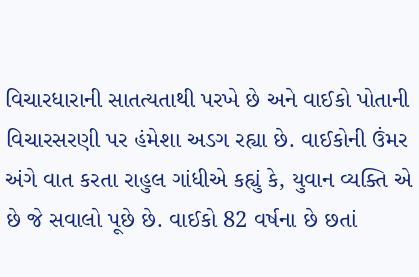વિચારધારાની સાતત્યતાથી પરખે છે અને વાઈકો પોતાની વિચારસરણી પર હંમેશા અડગ રહ્યા છે. વાઈકોની ઉંમર અંગે વાત કરતા રાહુલ ગાંધીએ કહ્યું કે, યુવાન વ્યક્તિ એ છે જે સવાલો પૂછે છે. વાઈકો 82 વર્ષના છે છતાં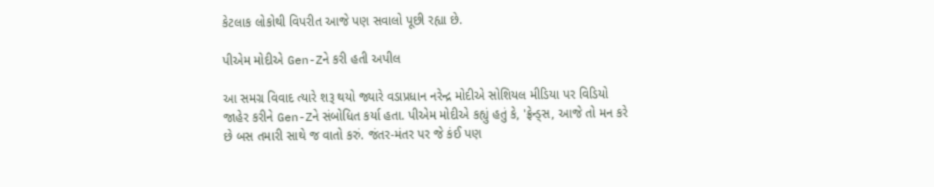કેટલાક લોકોથી વિપરીત આજે પણ સવાલો પૂછી રહ્યા છે.

પીએમ મોદીએ Gen-Zને કરી હતી અપીલ

આ સમગ્ર વિવાદ ત્યારે શરૂ થયો જ્યારે વડાપ્રધાન નરેન્દ્ર મોદીએ સોશિયલ મીડિયા પર વિડિયો જાહેર કરીને Gen-Zને સંબોધિત કર્યા હતા. પીએમ મોદીએ કહ્યું હતું કે, 'ફ્રેન્ડ્સ, આજે તો મન કરે છે બસ તમારી સાથે જ વાતો કરું. જંતર-મંતર પર જે કંઈ પણ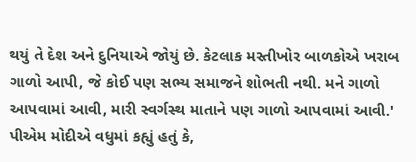થયું તે દેશ અને દુનિયાએ જોયું છે. કેટલાક મસ્તીખોર બાળકોએ ખરાબ ગાળો આપી, જે કોઈ પણ સભ્ય સમાજને શોભતી નથી. મને ગાળો આપવામાં આવી, મારી સ્વર્ગસ્થ માતાને પણ ગાળો આપવામાં આવી.' પીએમ મોદીએ વધુમાં કહ્યું હતું કે,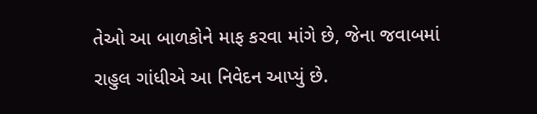તેઓ આ બાળકોને માફ કરવા માંગે છે, જેના જવાબમાં રાહુલ ગાંધીએ આ નિવેદન આપ્યું છે.